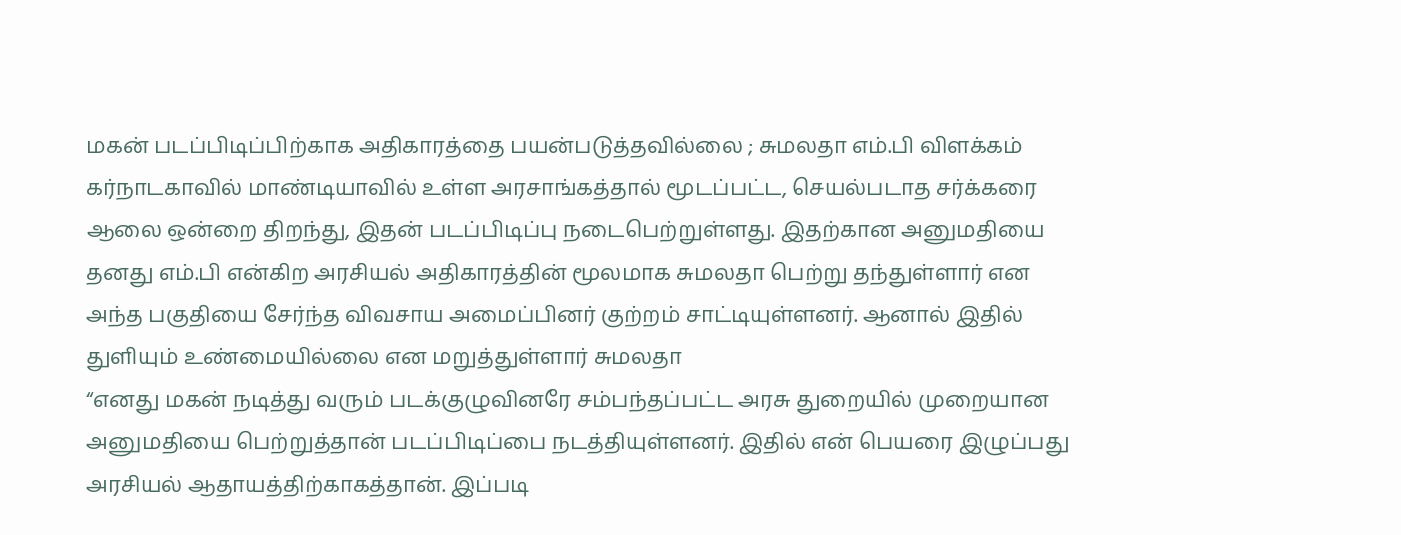மகன் படப்பிடிப்பிற்காக அதிகாரத்தை பயன்படுத்தவில்லை ; சுமலதா எம்.பி விளக்கம்
கர்நாடகாவில் மாண்டியாவில் உள்ள அரசாங்கத்தால் மூடப்பட்ட, செயல்படாத சர்க்கரை ஆலை ஒன்றை திறந்து, இதன் படப்பிடிப்பு நடைபெற்றுள்ளது. இதற்கான அனுமதியை தனது எம்.பி என்கிற அரசியல் அதிகாரத்தின் மூலமாக சுமலதா பெற்று தந்துள்ளார் என அந்த பகுதியை சேர்ந்த விவசாய அமைப்பினர் குற்றம் சாட்டியுள்ளனர். ஆனால் இதில் துளியும் உண்மையில்லை என மறுத்துள்ளார் சுமலதா
“எனது மகன் நடித்து வரும் படக்குழுவினரே சம்பந்தப்பட்ட அரசு துறையில் முறையான அனுமதியை பெற்றுத்தான் படப்பிடிப்பை நடத்தியுள்ளனர். இதில் என் பெயரை இழுப்பது அரசியல் ஆதாயத்திற்காகத்தான். இப்படி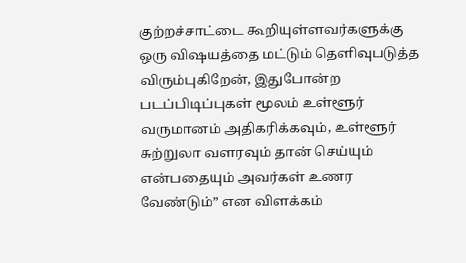குற்றச்சாட்டை கூறியுள்ளவர்களுக்கு ஒரு விஷயத்தை மட்டும் தெளிவுபடுத்த விரும்புகிறேன், இதுபோன்ற படப்பிடிப்புகள் மூலம் உள்ளூர் வருமானம் அதிகரிக்கவும், உள்ளூர் சுற்றுலா வளரவும் தான் செய்யும் என்பதையும் அவர்கள் உணர வேண்டும்” என விளக்கம்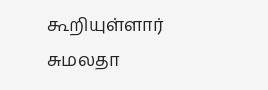கூறியுள்ளார் சுமலதா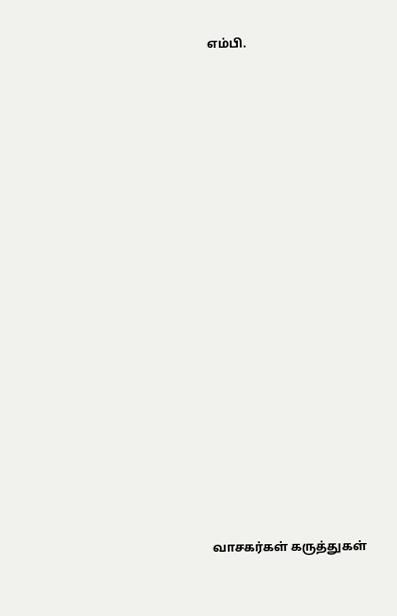எம்பி.




















வாசகர்கள் கருத்துகள்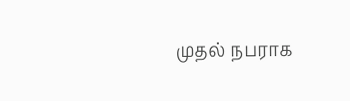முதல் நபராக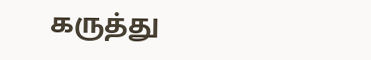கருத்து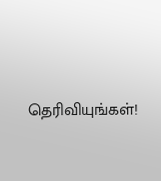தெரிவியுங்கள்!